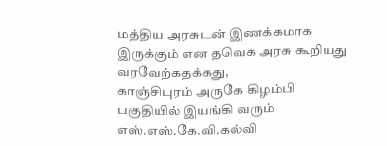மத்திய அரசுடன் இணக்கமாக இருக்கும் என தவெக அரசு கூறியது வரவேற்கதக்கது,
காஞ்சிபுரம் அருகே கிழம்பி பகுதியில் இயங்கி வரும் எஸ்.எஸ்.கே.வி.கல்வி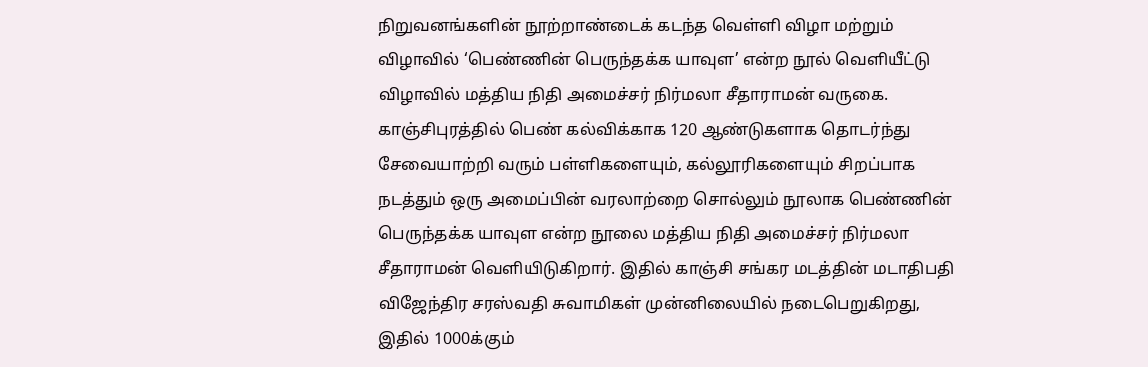நிறுவனங்களின் நூற்றாண்டைக் கடந்த வெள்ளி விழா மற்றும் விழாவில் ‘பெண்ணின் பெருந்தக்க யாவுள’ என்ற நூல் வெளியீட்டு விழாவில் மத்திய நிதி அமைச்சர் நிர்மலா சீதாராமன் வருகை.
காஞ்சிபுரத்தில் பெண் கல்விக்காக 120 ஆண்டுகளாக தொடர்ந்து சேவையாற்றி வரும் பள்ளிகளையும், கல்லூரிகளையும் சிறப்பாக நடத்தும் ஒரு அமைப்பின் வரலாற்றை சொல்லும் நூலாக பெண்ணின் பெருந்தக்க யாவுள என்ற நூலை மத்திய நிதி அமைச்சர் நிர்மலா சீதாராமன் வெளியிடுகிறார். இதில் காஞ்சி சங்கர மடத்தின் மடாதிபதி விஜேந்திர சரஸ்வதி சுவாமிகள் முன்னிலையில் நடைபெறுகிறது, இதில் 1000க்கும்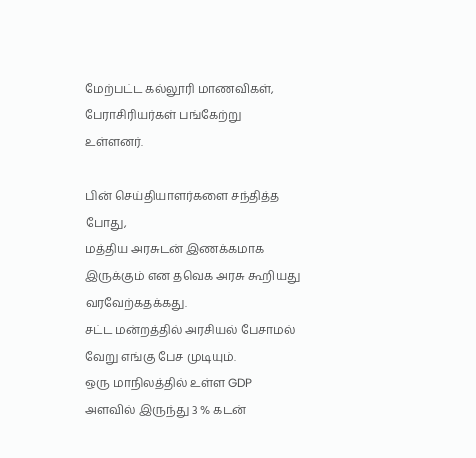மேற்பட்ட கல்லூரி மாணவிகள், பேராசிரியர்கள் பங்கேற்று உள்ளனர்.

பின் செய்தியாளர்களை சந்தித்த போது,
மத்திய அரசுடன் இணக்கமாக இருக்கும் என தவெக அரசு கூறியது வரவேற்கதக்கது.
சட்ட மன்றத்தில் அரசியல் பேசாமல் வேறு எங்கு பேச முடியும்.
ஒரு மாநிலத்தில் உள்ள GDP அளவில் இருந்து 3 % கடன்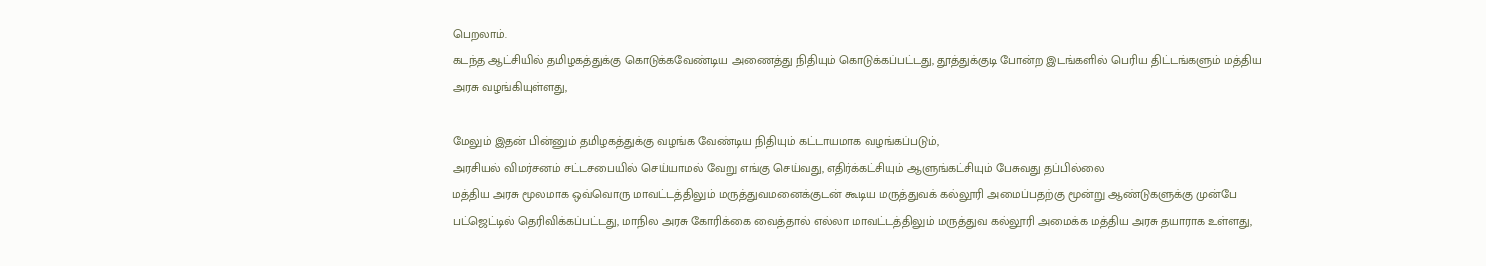பெறலாம்.
கடந்த ஆட்சியில் தமிழகத்துக்கு கொடுக்கவேண்டிய அணைத்து நிதியும் கொடுக்கப்பட்டது, தூத்துக்குடி போன்ற இடங்களில் பெரிய திட்டங்களும் மத்திய அரசு வழங்கியுள்ளது,

மேலும் இதன் பின்னும் தமிழகத்துக்கு வழங்க வேண்டிய நிதியும் கட்டாயமாக வழங்கப்படும்,
அரசியல் விமர்சனம் சட்டசபையில் செய்யாமல் வேறு எங்கு செய்வது, எதிர்க்கட்சியும் ஆளுங்கட்சியும் பேசுவது தப்பில்லை
மத்திய அரசு மூலமாக ஒவ்வொரு மாவட்டத்திலும் மருத்துவமனைக்குடன் கூடிய மருத்துவக் கல்லூரி அமைப்பதற்கு மூன்று ஆண்டுகளுக்கு முன்பே பட்ஜெட்டில் தெரிவிக்கப்பட்டது, மாநில அரசு கோரிக்கை வைத்தால் எல்லா மாவட்டத்திலும் மருத்துவ கல்லூரி அமைக்க மத்திய அரசு தயாராக உள்ளது,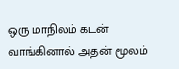ஒரு மாநிலம் கடன் வாங்கினால் அதன் மூலம்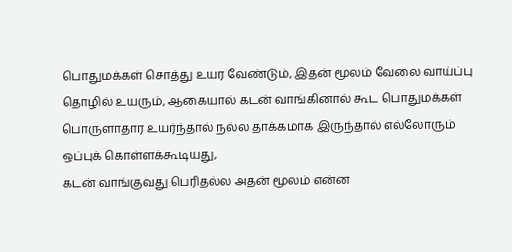பொதுமக்கள் சொத்து உயர வேண்டும், இதன் மூலம் வேலை வாய்ப்பு தொழில் உயரும், ஆகையால் கடன் வாங்கினால் கூட பொதுமக்கள் பொருளாதார உயர்ந்தால் நல்ல தாக்கமாக இருந்தால் எல்லோரும் ஒப்புக் கொள்ளக்கூடியது,
கடன் வாங்குவது பெரிதல்ல அதன் மூலம் என்ன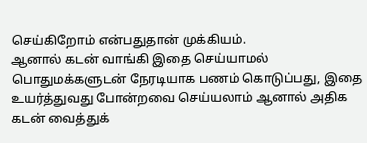செய்கிறோம் என்பதுதான் முக்கியம்.
ஆனால் கடன் வாங்கி இதை செய்யாமல் பொதுமக்களுடன் நேரடியாக பணம் கொடுப்பது, இதை உயர்த்துவது போன்றவை செய்யலாம் ஆனால் அதிக கடன் வைத்துக்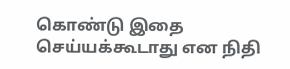கொண்டு இதை செய்யக்கூடாது என நிதி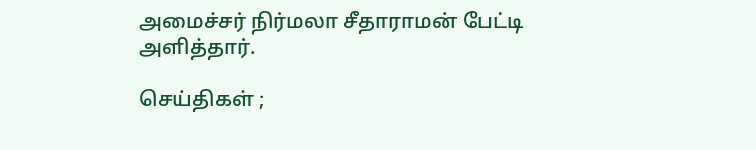அமைச்சர் நிர்மலா சீதாராமன் பேட்டி அளித்தார்.

செய்திகள் ;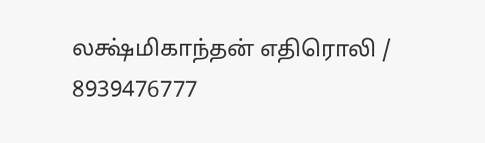லக்ஷ்மிகாந்தன் எதிரொலி / 8939476777